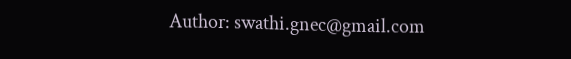Author: swathi.gnec@gmail.com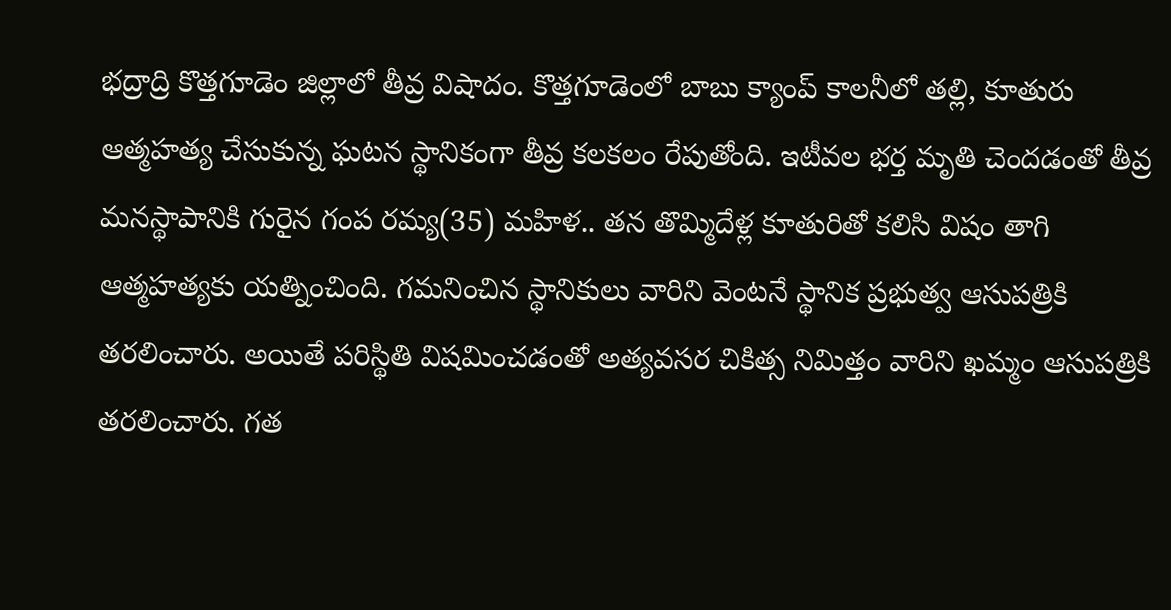భద్రాద్రి కొత్తగూడెం జిల్లాలో తీవ్ర విషాదం. కొత్తగూడెంలో బాబు క్యాంప్ కాలనీలో తల్లి, కూతురు ఆత్మహత్య చేసుకున్న ఘటన స్థానికంగా తీవ్ర కలకలం రేపుతోంది. ఇటీవల భర్త మృతి చెందడంతో తీవ్ర మనస్థాపానికి గురైన గంప రమ్య(35) మహిళ.. తన తొమ్మిదేళ్ల కూతురితో కలిసి విషం తాగి ఆత్మహత్యకు యత్నించింది. గమనించిన స్థానికులు వారిని వెంటనే స్థానిక ప్రభుత్వ ఆసుపత్రికి తరలించారు. అయితే పరిస్థితి విషమించడంతో అత్యవసర చికిత్స నిమిత్తం వారిని ఖమ్మం ఆసుపత్రికి తరలించారు. గత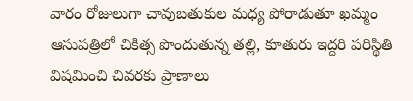వారం రోజులుగా చావుబతుకుల మధ్య పోరాడుతూ ఖమ్మం ఆసుపత్రిలో చికిత్స పొందుతున్న తల్లి, కూతురు ఇద్దరి పరిస్థితి విషమించి చివరకు ప్రాణాలు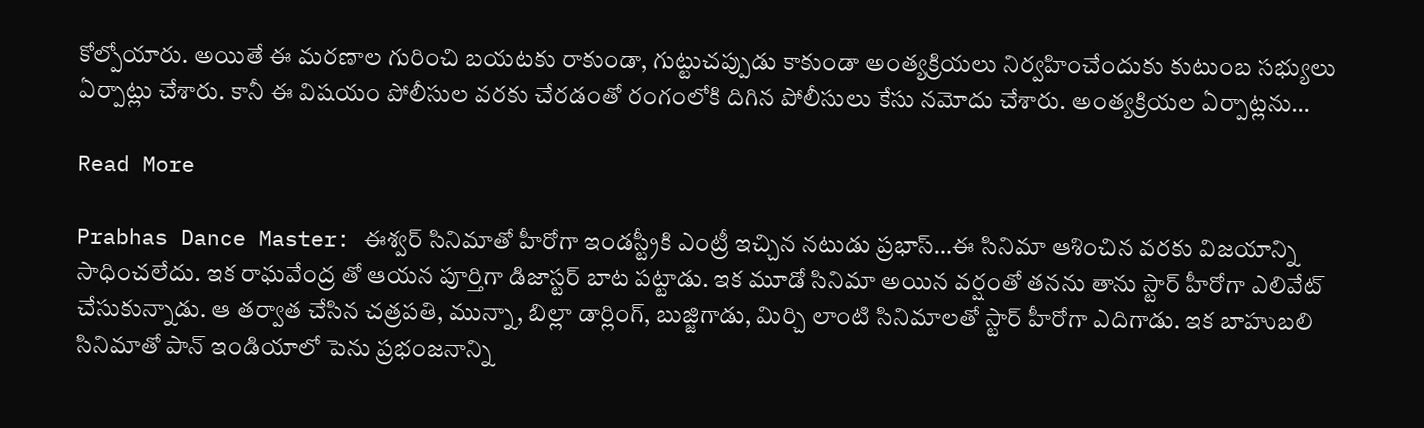కోల్పోయారు. అయితే ఈ మరణాల గురించి బయటకు రాకుండా, గుట్టుచప్పుడు కాకుండా అంత్యక్రియలు నిర్వహించేందుకు కుటుంబ సభ్యులు ఏర్పాట్లు చేశారు. కానీ ఈ విషయం పోలీసుల వరకు చేరడంతో రంగంలోకి దిగిన పోలీసులు కేసు నమోదు చేశారు. అంత్యక్రియల ఏర్పాట్లను…

Read More

Prabhas Dance Master: ఈశ్వర్ సినిమాతో హీరోగా ఇండస్ట్రీకి ఎంట్రీ ఇచ్చిన నటుడు ప్రభాస్…ఈ సినిమా ఆశించిన వరకు విజయాన్ని సాధించలేదు. ఇక రాఘవేంద్ర తో ఆయన పూర్తిగా డిజాస్టర్ బాట పట్టాడు. ఇక మూడో సినిమా అయిన వర్షంతో తనను తాను స్టార్ హీరోగా ఎలివేట్ చేసుకున్నాడు. ఆ తర్వాత చేసిన చత్రపతి, మున్నా, బిల్లా డార్లింగ్, బుజ్జిగాడు, మిర్చి లాంటి సినిమాలతో స్టార్ హీరోగా ఎదిగాడు. ఇక బాహుబలి సినిమాతో పాన్ ఇండియాలో పెను ప్రభంజనాన్ని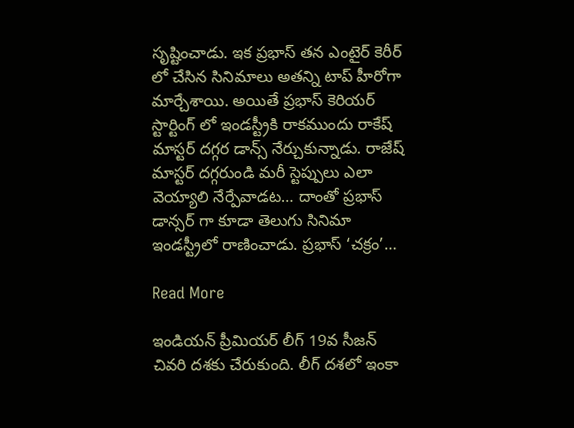సృష్టించాడు. ఇక ప్రభాస్ తన ఎంటైర్ కెరీర్ లో చేసిన సినిమాలు అతన్ని టాప్ హీరోగా మార్చేశాయి. అయితే ప్రభాస్ కెరియర్ స్టార్టింగ్ లో ఇండస్ట్రీకి రాకముందు రాకేష్ మాస్టర్ దగ్గర డాన్స్ నేర్చుకున్నాడు. రాజేష్ మాస్టర్ దగ్గరుండి మరీ స్టెప్పులు ఎలా వెయ్యాలి నేర్పేవాడట… దాంతో ప్రభాస్ డాన్సర్ గా కూడా తెలుగు సినిమా ఇండస్ట్రీలో రాణించాడు. ప్రభాస్ ‘చక్రం’…

Read More

ఇండియన్ ప్రీమియర్ లీగ్ 19వ సీజన్ చివరి దశకు చేరుకుంది. లీగ్ దశలో ఇంకా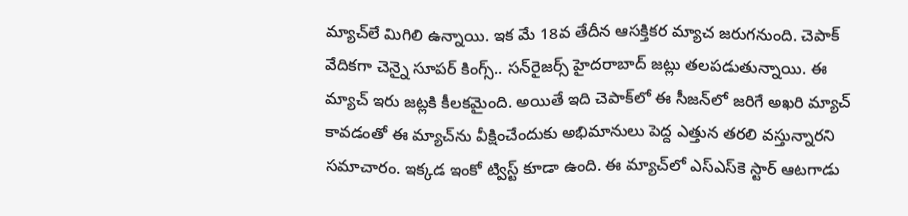మ్యాచ్‌లే మిగిలి ఉన్నాయి. ఇక మే 18వ తేదీన ఆసక్తికర మ్యాచ జరుగనుంది. చెపాక్ వేదికగా చెన్నై సూపర్ కింగ్స్.. సన్‌రైజర్స్ హైదరాబాద్ జట్లు తలపడుతున్నాయి. ఈ మ్యాచ్ ఇరు జట్లకి కీలకమైంది. అయితే ఇది చెపాక్‌లో ఈ సీజన్‌లో జరిగే అఖరి మ్యాచ్ కావడంతో ఈ మ్యాచ్‌ను వీక్షించేందుకు అభిమానులు పెద్ద ఎత్తున తరలి వస్తున్నారని సమాచారం. ఇక్కడ ఇంకో ట్విస్ట్ కూడా ఉంది. ఈ మ్యాచ్‌లో ఎస్‌ఎస్‌కె స్టార్ ఆటగాడు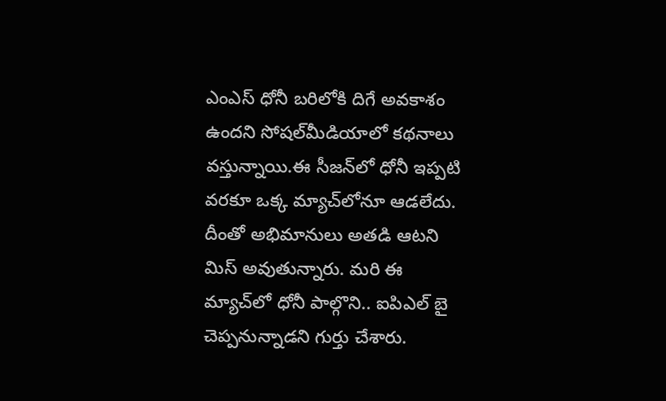ఎంఎస్ ధోనీ బరిలోకి దిగే అవకాశం ఉందని సోషల్‌మీడియాలో కథనాలు వస్తున్నాయి.ఈ సీజన్‌లో ధోనీ ఇప్పటి వరకూ ఒక్క మ్యాచ్‌లోనూ ఆడలేదు. దీంతో అభిమానులు అతడి ఆటని మిస్ అవుతున్నారు. మరి ఈ మ్యాచ్‌లో ధోనీ పాల్గొని.. ఐపిఎల్‌ బై చెప్పనున్నాడని గుర్తు చేశారు.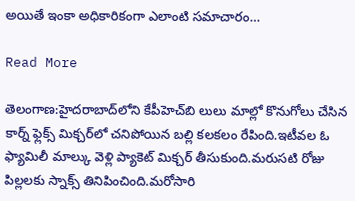అయితే ఇంకా అధికారికంగా ఎలాంటి సమాచారం…

Read More

తెలంగాణ:హైదరాబాద్‌లోని కేపీహెచ్‌బి లులు మాల్లో కొనుగోలు చేసిన కార్న్ ఫ్లెక్స్ మిక్చర్‌లో చనిపోయిన బల్లి కలకలం రేపింది.ఇటీవల ఓ ఫ్యామిలీ మాల్కు వెళ్లి ప్యాకెట్ మిక్చర్ తీసుకుంది.మరుసటి రోజు పిల్లలకు స్నాక్స్ తినిపించింది.మరోసారి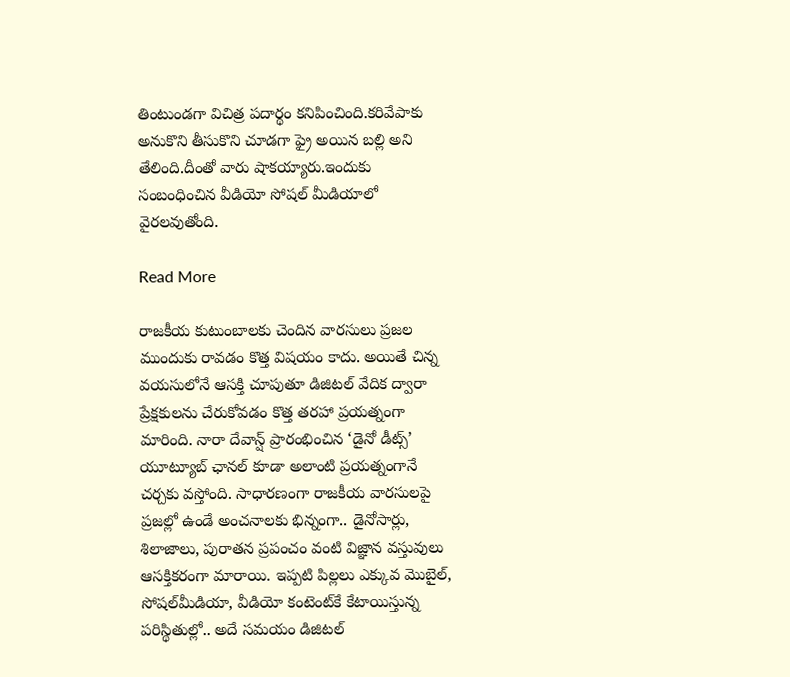తింటుండగా విచిత్ర పదార్థం కనిపించింది.కరివేపాకు అనుకొని తీసుకొని చూడగా ఫ్రై అయిన బల్లి అని తేలింది.దీంతో వారు షాకయ్యారు.ఇందుకు సంబంధించిన వీడియో సోషల్ మీడియాలో వైరలవుతోంది.

Read More

రాజకీయ కుటుంబాలకు చెందిన వారసులు ప్రజల ముందుకు రావడం కొత్త విషయం కాదు. అయితే చిన్న వయసులోనే ఆసక్తి చూపుతూ డిజిటల్ వేదిక ద్వారా ప్రేక్షకులను చేరుకోవడం కొత్త తరహా ప్రయత్నంగా మారింది. నారా దేవాన్ష్ ప్రారంభించిన ‘డైనో డీట్స్’ యూట్యూబ్ ఛానల్ కూడా అలాంటి ప్రయత్నంగానే చర్చకు వస్తోంది. సాధారణంగా రాజకీయ వారసులపై ప్రజల్లో ఉండే అంచనాలకు భిన్నంగా.. డైనోసార్లు, శిలాజాలు, పురాతన ప్రపంచం వంటి విజ్ఞాన వస్తువులు ఆసక్తికరంగా మారాయి. ఇప్పటి పిల్లలు ఎక్కువ మొబైల్‌, సోషల్‌మీడియా, వీడియో కంటెంట్‌కే కేటాయిస్తున్న పరిస్థితుల్లో.. అదే సమయం డిజిటల్‌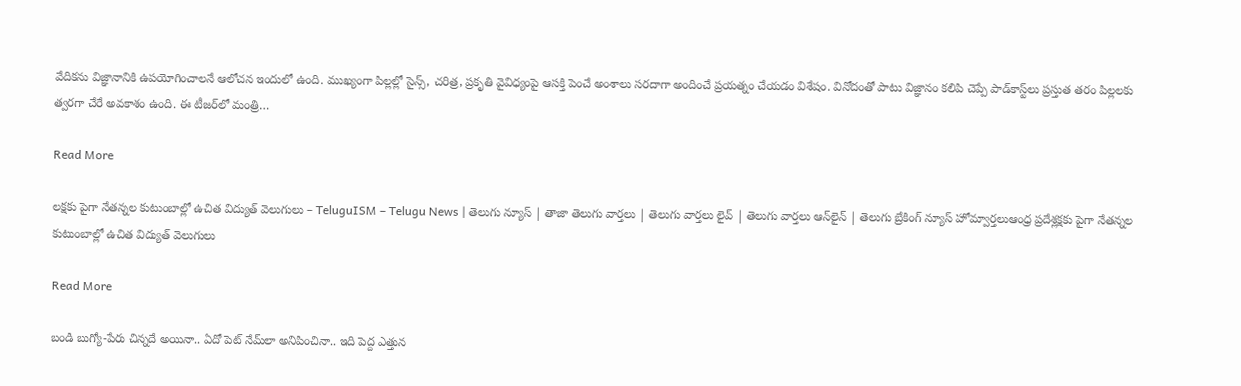వేదికను విజ్ఞానానికి ఉపయోగించాలనే ఆలోచన ఇందులో ఉంది. ముఖ్యంగా పిల్లల్లో సైన్స్, చరిత్ర, ప్రకృతి వైవిధ్యంపై ఆసక్తి పెంచే అంశాలు సరదాగా అందించే ప్రయత్నం చేయడం విశేషం. వినోదంతో పాటు విజ్ఞానం కలిపి చెప్పే పాడ్‌కాస్ట్‌లు ప్రస్తుత తరం పిల్లలకు త్వరగా చేరే అవకాశం ఉంది. ఈ టీజర్‌లో మంత్రి…

Read More

లక్షకు పైగా నేతన్నల కుటుంబాల్లో ఉచిత విద్యుత్ వెలుగులు – TeluguISM – Telugu News | తెలుగు న్యూస్ | తాజా తెలుగు వార్తలు | తెలుగు వార్తలు లైవ్ | తెలుగు వార్తలు ఆన్‌లైన్ | తెలుగు బ్రేకింగ్ న్యూస్ హోమ్వార్తలుఆంధ్ర ప్రదేశ్లక్షకు పైగా నేతన్నల కుటుంబాల్లో ఉచిత విద్యుత్ వెలుగులు

Read More

బండి బుగ్యో-పేరు చిన్నదే అయినా.. ఏదో పెట్ నేమ్‌లా అనిపించినా.. ఇది పెద్ద ఎత్తున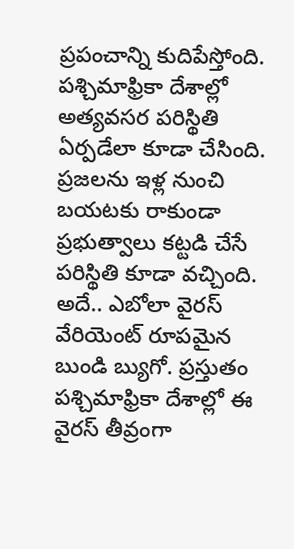ప్ర‌పంచాన్ని కుదిపేస్తోంది. పశ్చిమాఫ్రికా దేశాల్లో అత్య‌వ‌స‌ర ప‌రిస్థితి ఏర్ప‌డేలా కూడా చేసింది. ప్ర‌జ‌ల‌ను ఇళ్ల నుంచి బ‌య‌ట‌కు రాకుండా ప్ర‌భుత్వాలు క‌ట్ట‌డి చేసే ప‌రిస్థితి కూడా వ‌చ్చింది. అదే.. ఎబోలా వైరస్ వేరియెంట్ రూపమైన బుండి బ్యుగో. ప్ర‌స్తుతం ప‌శ్చిమాఫ్రికా దేశాల్లో ఈ వైర‌స్ తీవ్రంగా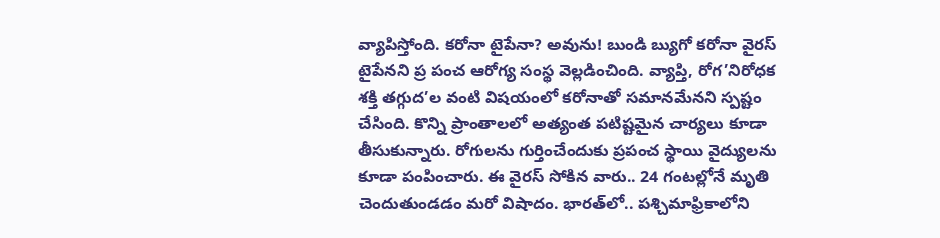వ్యాపిస్తోంది. కరోనా టైపేనా? అవును! బుండి బ్యుగో కరోనా వైరస్ టైపేనని ప్ర పంచ ఆరోగ్య సంస్థ వెల్లడించింది. వ్యాప్తి, రోగ’నిరోధ‌క శక్తి తగ్గుద’ల వంటి విష‌యంలో క‌రోనాతో స‌మాన‌మేన‌ని స్ప‌ష్టం చేసింది. కొన్ని ప్రాంతాలలో అత్యంత పటిష్టమైన చార్యలు కూడా తీసుకున్నారు. రోగులను గుర్తించేందుకు ప్రపంచ స్థాయి వైద్యులను కూడా పంపించారు. ఈ వైర‌స్ సోకిన వారు.. 24 గంట‌ల్లోనే మృతి చెందుతుండ‌డం మ‌రో విషాదం. భారత్‌లో.. పశ్చిమాఫ్రికాలోని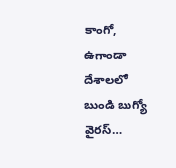కాంగో, ఉగాండా దేశాలలో బుండి బుగ్యో వైర‌స్…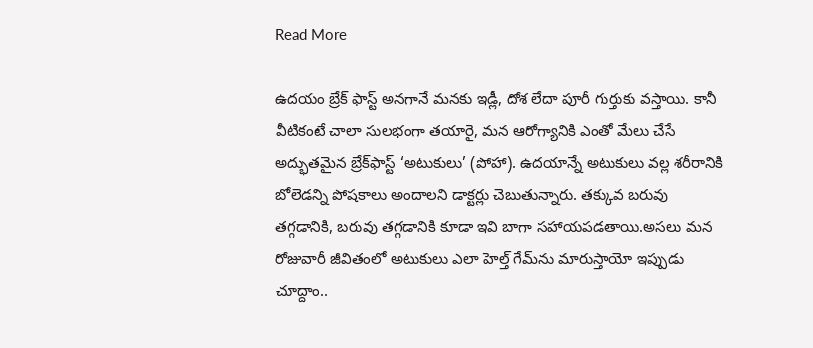Read More

ఉదయం బ్రేక్ ఫాస్ట్ అనగానే మనకు ఇడ్లీ, దోశ లేదా పూరీ గుర్తుకు వస్తాయి. కానీ వీటికంటే చాలా సులభంగా తయారై, మన ఆరోగ్యానికి ఎంతో మేలు చేసే అద్భుతమైన బ్రేక్‌ఫాస్ట్ ‘అటుకులు’ (పోహా). ఉదయాన్నే అటుకులు వల్ల శరీరానికి బోలెడన్ని పోషకాలు అందాలని డాక్టర్లు చెబుతున్నారు. తక్కువ బరువు తగ్గడానికి, బరువు తగ్గడానికి కూడా ఇవి బాగా సహాయపడతాయి.అసలు మన రోజువారీ జీవితంలో అటుకులు ఎలా హెల్త్ గేమ్‌ను మారుస్తాయో ఇప్పుడు చూద్దాం..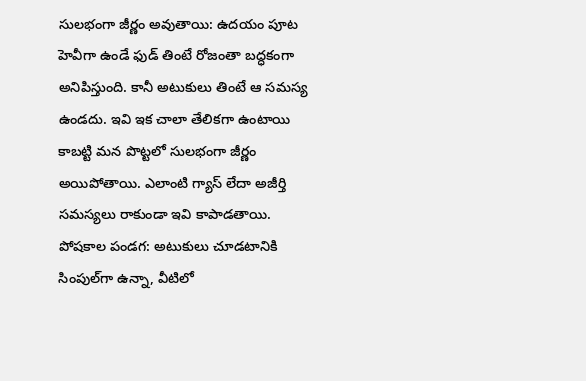సులభంగా జీర్ణం అవుతాయి: ఉదయం పూట హెవీగా ఉండే ఫుడ్ తింటే రోజంతా బద్ధకంగా అనిపిస్తుంది. కానీ అటుకులు తింటే ఆ సమస్య ఉండదు. ఇవి ఇక చాలా తేలికగా ఉంటాయి కాబట్టి మన పొట్టలో సులభంగా జీర్ణం అయిపోతాయి. ఎలాంటి గ్యాస్ లేదా అజీర్తి సమస్యలు రాకుండా ఇవి కాపాడతాయి. పోషకాల పండగ: అటుకులు చూడటానికి సింపుల్‌గా ఉన్నా, వీటిలో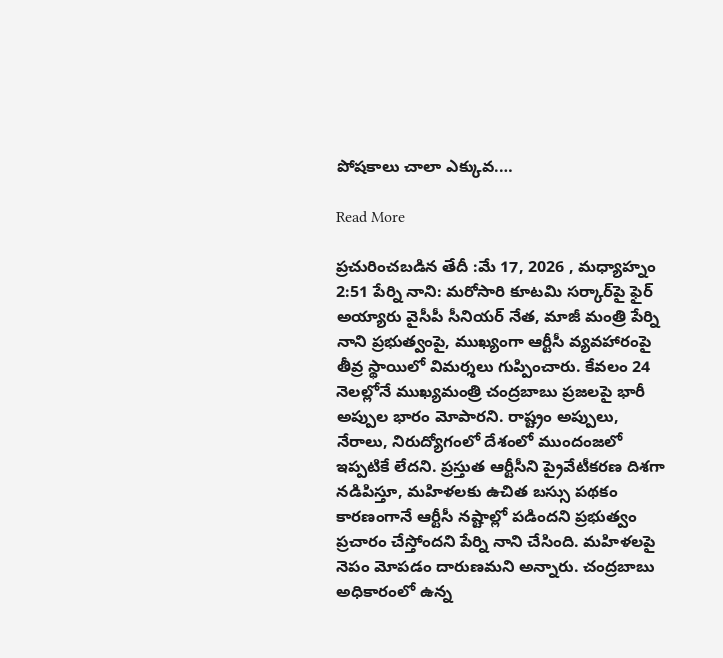పోషకాలు చాలా ఎక్కువ.…

Read More

ప్రచురించబడిన తేదీ :మే 17, 2026 , మధ్యాహ్నం 2:51 పేర్ని నాని: మరోసారి కూటమి సర్కార్‌పై ఫైర్‌ అయ్యారు వైసీపీ సీనియర్ నేత, మాజీ మంత్రి పేర్ని నాని ప్రభుత్వంపై, ముఖ్యంగా ఆర్టీసీ వ్యవహారంపై తీవ్ర స్థాయిలో విమర్శలు గుప్పించారు. కేవలం 24 నెలల్లోనే ముఖ్యమంత్రి చంద్రబాబు ప్రజలపై భారీ అప్పుల భారం మోపారని. రాష్ట్రం అప్పులు, నేరాలు, నిరుద్యోగంలో దేశంలో ముందంజలో ఇప్పటికే లేదని. ప్రస్తుత ఆర్టీసీని ప్రైవేటీకరణ దిశగా నడిపిస్తూ, మహిళలకు ఉచిత బస్సు పథకం కారణంగానే ఆర్టీసీ నష్టాల్లో పడిందని ప్రభుత్వం ప్రచారం చేస్తోందని పేర్ని నాని చేసింది. మహిళలపై నెపం మోపడం దారుణమని అన్నారు. చంద్రబాబు అధికారంలో ఉన్న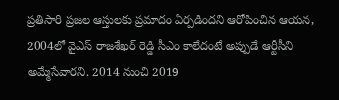ప్రతిసారి ప్రజల ఆస్తులకు ప్రమాదం ఏర్పడిందని ఆరోపించిన ఆయన, 2004లో వైఎస్ రాజశేఖర్ రెడ్డి సీఎం కాలేదంటే అప్పుడే ఆర్టీసీని అమ్మేసేవారని. 2014 నుంచి 2019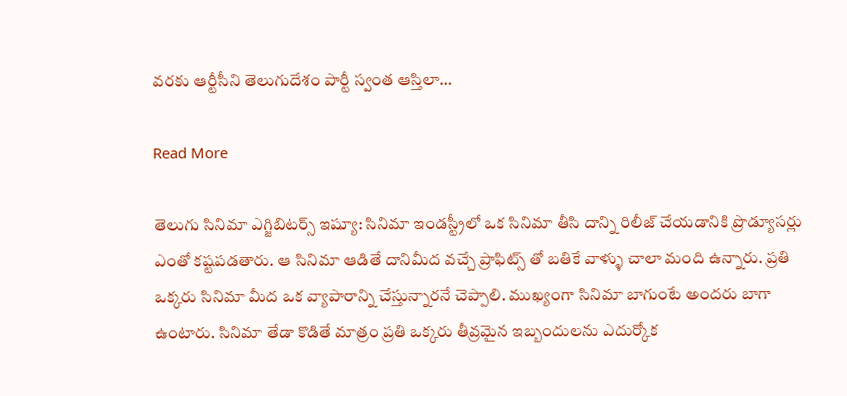వరకు ఆర్టీసీని తెలుగుదేశం పార్టీ స్వంత ఆస్తిలా…

Read More

తెలుగు సినిమా ఎగ్జిబిటర్స్ ఇష్యూ: సినిమా ఇండస్ట్రీలో ఒక సినిమా తీసి దాన్ని రిలీజ్ చేయడానికి ప్రొడ్యూసర్లు ఎంతో కష్టపడతారు. ఆ సినిమా ఆడితే దానిమీద వచ్చే ప్రాఫిట్స్ తో బతికే వాళ్ళు చాలా మంది ఉన్నారు. ప్రతి ఒక్కరు సినిమా మీద ఒక వ్యాపారాన్ని చేస్తున్నారనే చెప్పాలి. ముఖ్యంగా సినిమా బాగుంటే అందరు బాగా ఉంటారు. సినిమా తేడా కొడితే మాత్రం ప్రతి ఒక్కరు తీవ్రమైన ఇబ్బందులను ఎదుర్కోక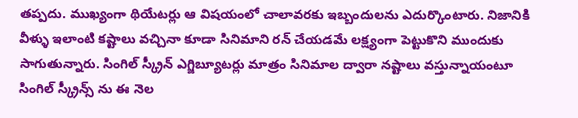తప్పదు. ముఖ్యంగా థియేటర్లు ఆ విషయంలో చాలావరకు ఇబ్బందులను ఎదుర్కొంటారు. నిజానికి వీళ్ళు ఇలాంటి కష్టాలు వచ్చినా కూడా సినిమాని రన్ చేయడమే లక్ష్యంగా పెట్టుకొని ముందుకు సాగుతున్నారు. సింగిల్ స్క్రీన్ ఎగ్జిబ్యూటర్లు మాత్రం సినిమాల ద్వారా నష్టాలు వస్తున్నాయంటూ సింగిల్ స్క్రీన్స్ ను ఈ నెల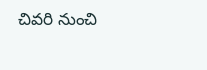చివరి నుంచి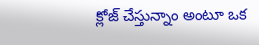క్లోజ్ చేస్తున్నాం అంటూ ఒక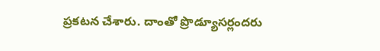ప్రకటన చేశారు. దాంతో ప్రొడ్యూసర్లందరు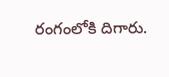రంగంలోకి దిగారు.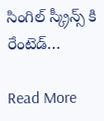సింగిల్ స్క్రీన్స్ కి రేంటెడ్…

Read More